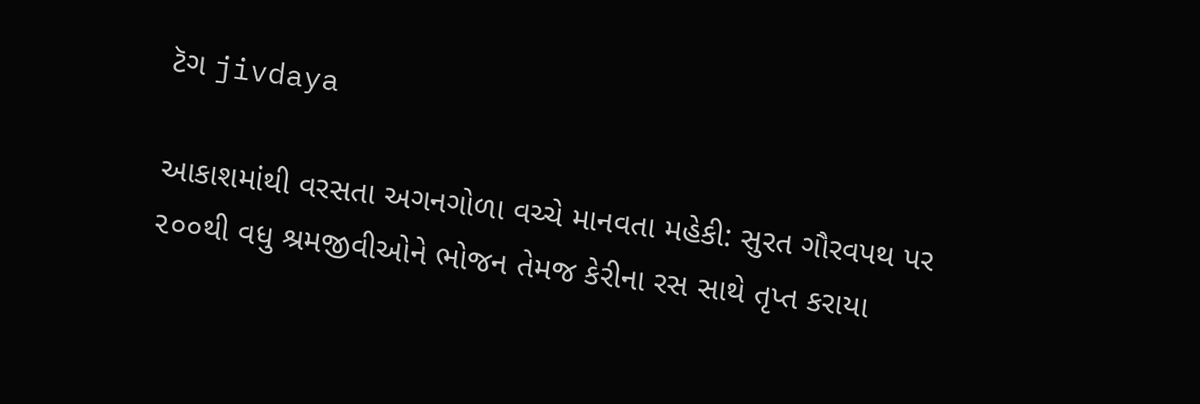ટૅગ jivdaya

આકાશમાંથી વરસતા અગનગોળા વચ્ચે માનવતા મહેકી: સુરત ગૌરવપથ પર ૨૦૦થી વધુ શ્રમજીવીઓને ભોજન તેમજ કેરીના રસ સાથે તૃપ્ત કરાયા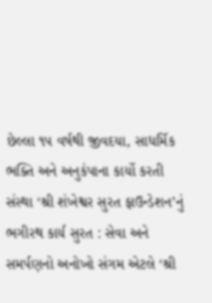છેલ્લા ૧૫ વર્ષથી જીવદયા, સાધર્મિક ભક્તિ અને અનુકંપાના કાર્યો કરતી સંસ્થા ‘શ્રી શંખેશ્વર સુરત ફાઉન્ડેશન’નું ભગીરથ કાર્ય સુરત : સેવા અને સમર્પણનો અનોખો સંગમ એટલે ‘શ્રી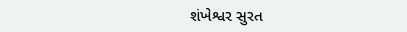શંખેશ્વર સુરત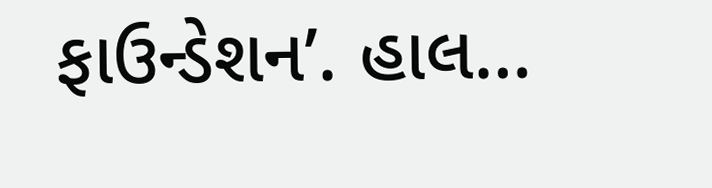ફાઉન્ડેશન’. હાલ…